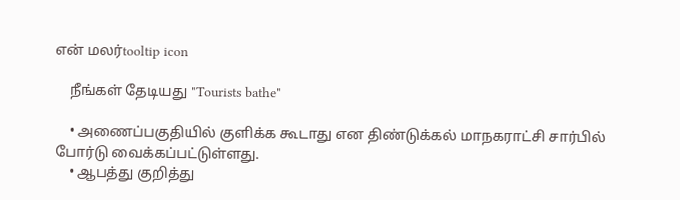என் மலர்tooltip icon

    நீங்கள் தேடியது "Tourists bathe"

    • அணைப்பகுதியில் குளிக்க கூடாது என திண்டுக்கல் மாநகராட்சி சார்பில் போர்டு வைக்கப்பட்டுள்ளது.
    • ஆபத்து குறித்து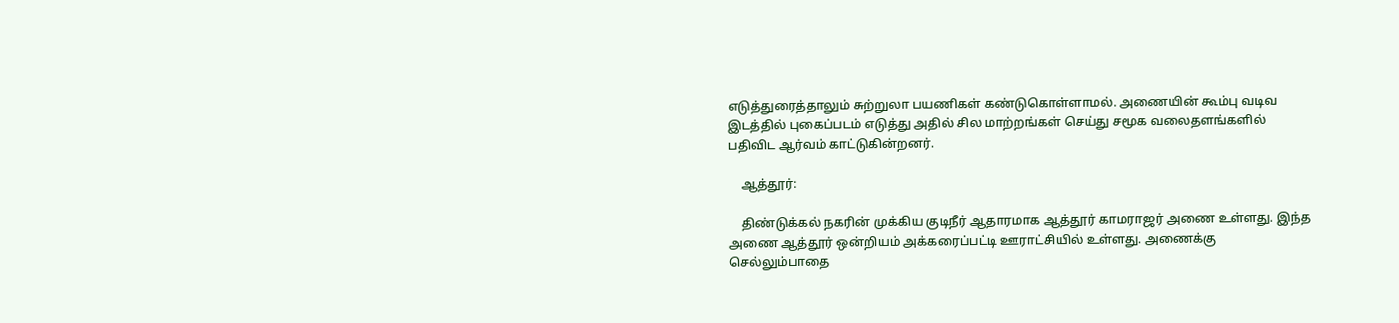எடுத்துரைத்தாலும் சுற்றுலா பயணிகள் கண்டுகொள்ளாமல். அணையின் கூம்பு வடிவ இடத்தில் புகைப்படம் எடுத்து அதில் சில மாற்றங்கள் செய்து சமூக வலைதளங்களில் பதிவிட ஆர்வம் காட்டுகின்றனர்.

    ஆத்தூர்:

    திண்டுக்கல் நகரின் முக்கிய குடிநீர் ஆதாரமாக ஆத்தூர் காமராஜர் அணை உள்ளது. இந்த அணை ஆத்தூர் ஒன்றியம் அக்கரைப்பட்டி ஊராட்சியில் உள்ளது. அணைக்கு செல்லும்பாதை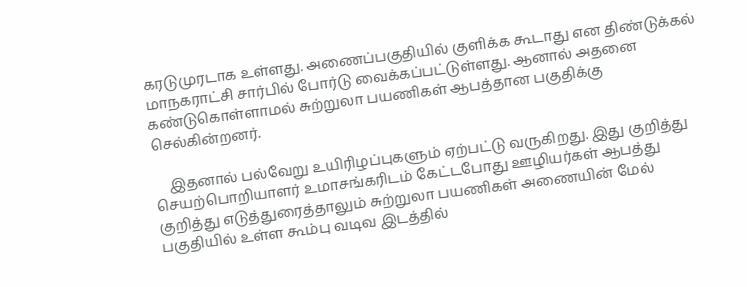கரடுமுரடாக உள்ளது. அணைப்பகுதியில் குளிக்க கூடாது என திண்டுக்கல் மாநகராட்சி சார்பில் போர்டு வைக்கப்பட்டுள்ளது. ஆனால் அதனை கண்டுகொள்ளாமல் சுற்றுலா பயணிகள் ஆபத்தான பகுதிக்கு செல்கின்றனர்.

    இதனால் பல்வேறு உயிரிழப்புகளும் ஏற்பட்டு வருகிறது. இது குறித்து செயற்பொறியாளர் உமாசங்கரிடம் கேட்டபோது ஊழியர்கள் ஆபத்து குறித்து எடுத்துரைத்தாலும் சுற்றுலா பயணிகள் அணையின் மேல் பகுதியில் உள்ள கூம்பு வடிவ இடத்தில்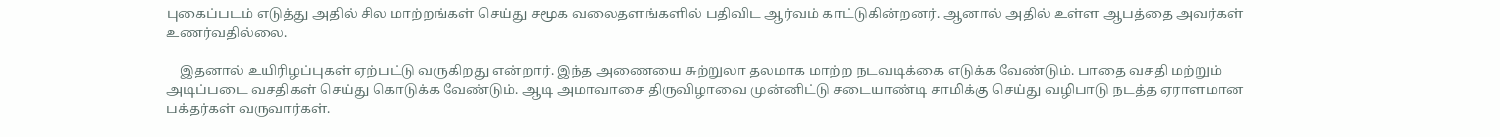புகைப்படம் எடுத்து அதில் சில மாற்றங்கள் செய்து சமூக வலைதளங்களில் பதிவிட ஆர்வம் காட்டுகின்றனர். ஆனால் அதில் உள்ள ஆபத்தை அவர்கள் உணர்வதில்லை.

    இதனால் உயிரிழப்புகள் ஏற்பட்டு வருகிறது என்றார். இந்த அணையை சுற்றுலா தலமாக மாற்ற நடவடிக்கை எடுக்க வேண்டும். பாதை வசதி மற்றும் அடிப்படை வசதிகள் செய்து கொடுக்க வேண்டும். ஆடி அமாவாசை திருவிழாவை முன்னிட்டு சடையாண்டி சாமிக்கு செய்து வழிபாடு நடத்த ஏராளமான பக்தர்கள் வருவார்கள்.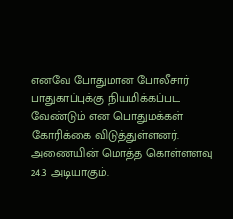எனவே போதுமான போலீசார் பாதுகாப்புக்கு நியமிக்கப்பட வேண்டும் என பொதுமக்கள் கோரிக்கை விடுத்துள்ளனர். அணையின் மொத்த கொள்ளளவு 24.3 அடியாகும்.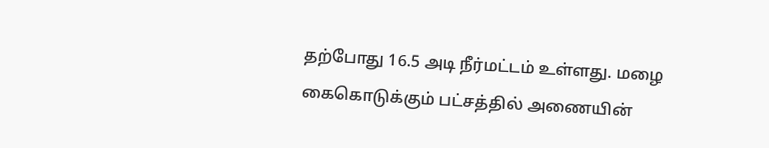தற்போது 16.5 அடி நீர்மட்டம் உள்ளது. மழை கைகொடுக்கும் பட்சத்தில் அணையின்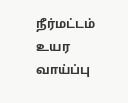நீர்மட்டம் உயர வாய்ப்பு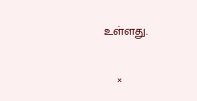உள்ளது.

    ×